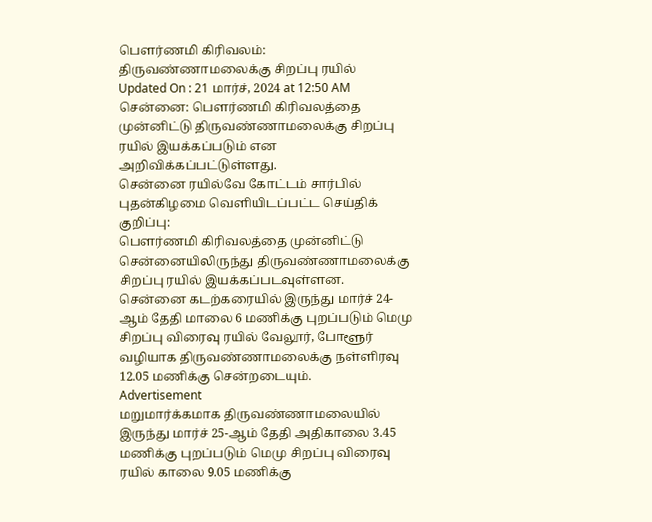பௌர்ணமி கிரிவலம்: திருவண்ணாமலைக்கு சிறப்பு ரயில்
Updated On : 21 மார்ச், 2024 at 12:50 AM
சென்னை: பௌர்ணமி கிரிவலத்தை முன்னிட்டு திருவண்ணாமலைக்கு சிறப்பு ரயில் இயக்கப்படும் என அறிவிக்கப்பட்டுள்ளது.
சென்னை ரயில்வே கோட்டம் சார்பில் புதன்கிழமை வெளியிடப்பட்ட செய்திக் குறிப்பு:
பௌர்ணமி கிரிவலத்தை முன்னிட்டு சென்னையிலிருந்து திருவண்ணாமலைக்கு சிறப்பு ரயில் இயக்கப்படவுள்ளன. சென்னை கடற்கரையில் இருந்து மார்ச் 24-ஆம் தேதி மாலை 6 மணிக்கு புறப்படும் மெமு சிறப்பு விரைவு ரயில் வேலூர், போளூர் வழியாக திருவண்ணாமலைக்கு நள்ளிரவு 12.05 மணிக்கு சென்றடையும்.
Advertisement
மறுமார்க்கமாக திருவண்ணாமலையில் இருந்து மார்ச் 25-ஆம் தேதி அதிகாலை 3.45 மணிக்கு புறப்படும் மெமு சிறப்பு விரைவு ரயில் காலை 9.05 மணிக்கு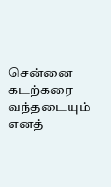சென்னை கடற்கரை வந்தடையும் எனத்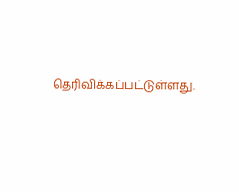தெரிவிக்கப்பட்டுள்ளது.